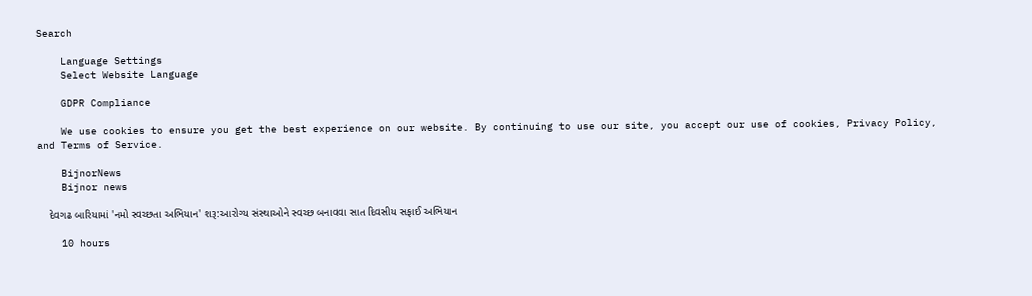Search

    Language Settings
    Select Website Language

    GDPR Compliance

    We use cookies to ensure you get the best experience on our website. By continuing to use our site, you accept our use of cookies, Privacy Policy, and Terms of Service.

    BijnorNews
    Bijnor news

    દેવગઢ બારિયામાં 'નમો સ્વચ્છતા અભિયાન' શરૂ:આરોગ્ય સંસ્થાઓને સ્વચ્છ બનાવવા સાત દિવસીય સફાઈ અભિયાન

    10 hours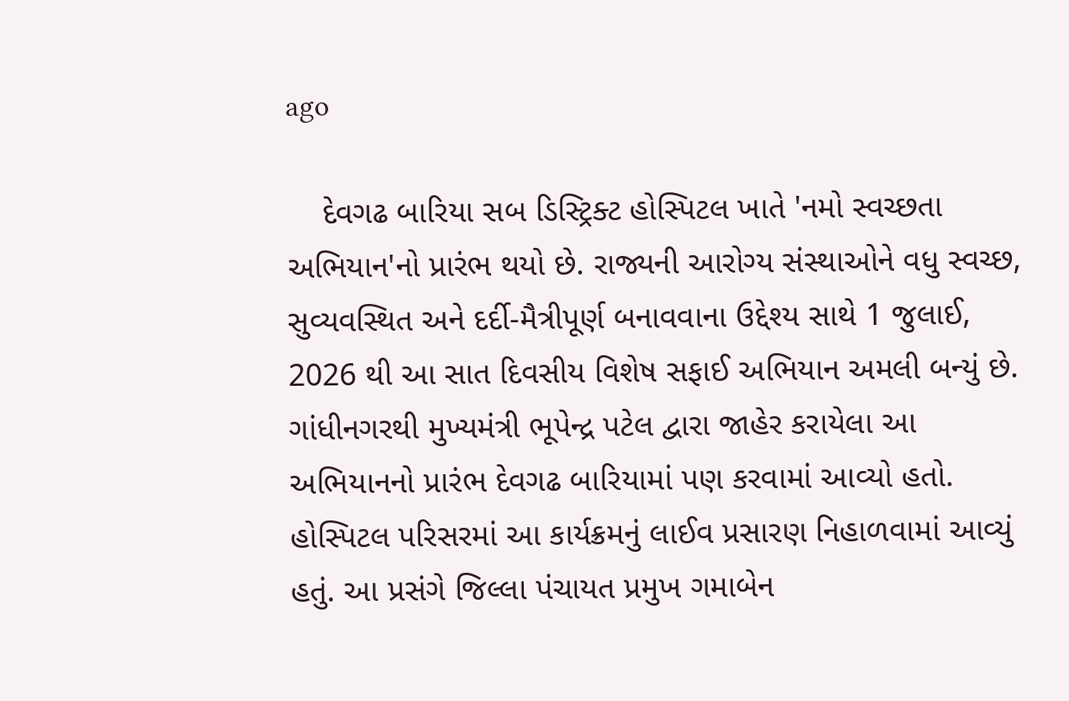ago

    દેવગઢ બારિયા સબ ડિસ્ટ્રિક્ટ હોસ્પિટલ ખાતે 'નમો સ્વચ્છતા અભિયાન'નો પ્રારંભ થયો છે. રાજ્યની આરોગ્ય સંસ્થાઓને વધુ સ્વચ્છ, સુવ્યવસ્થિત અને દર્દી-મૈત્રીપૂર્ણ બનાવવાના ઉદ્દેશ્ય સાથે 1 જુલાઈ, 2026 થી આ સાત દિવસીય વિશેષ સફાઈ અભિયાન અમલી બન્યું છે. ગાંધીનગરથી મુખ્યમંત્રી ભૂપેન્દ્ર પટેલ દ્વારા જાહેર કરાયેલા આ અભિયાનનો પ્રારંભ દેવગઢ બારિયામાં પણ કરવામાં આવ્યો હતો. હોસ્પિટલ પરિસરમાં આ કાર્યક્રમનું લાઈવ પ્રસારણ નિહાળવામાં આવ્યું હતું. આ પ્રસંગે જિલ્લા પંચાયત પ્રમુખ ગમાબેન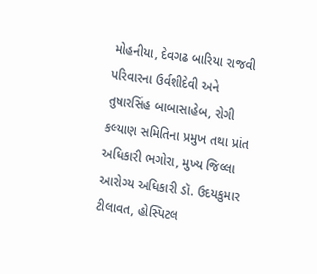મોહનીયા, દેવગઢ બારિયા રાજવી પરિવારના ઉર્વશીદેવી અને તુષારસિંહ બાબાસાહેબ, રોગી કલ્યાણ સમિતિના પ્રમુખ તથા પ્રાંત અધિકારી ભગોરા, મુખ્ય જિલ્લા આરોગ્ય અધિકારી ડૉ. ઉદયકુમાર ટીલાવત, હોસ્પિટલ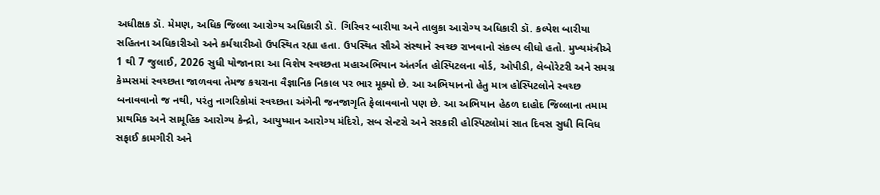અધીક્ષક ડૉ. મેમણ, અધિક જિલ્લા આરોગ્ય અધિકારી ડૉ. ગિરિવર બારીયા અને તાલુકા આરોગ્ય અધિકારી ડૉ. કલ્પેશ બારીયા સહિતના અધિકારીઓ અને કર્મચારીઓ ઉપસ્થિત રહ્યા હતા. ઉપસ્થિત સૌએ સંસ્થાને સ્વચ્છ રાખવાનો સંકલ્પ લીધો હતો. મુખ્યમંત્રીએ 1 થી 7 જુલાઈ, 2026 સુધી યોજાનારા આ વિશેષ સ્વચ્છતા મહાઅભિયાન અંતર્ગત હોસ્પિટલના વોર્ડ, ઓપીડી, લેબોરેટરી અને સમગ્ર કેમ્પસમાં સ્વચ્છતા જાળવવા તેમજ કચરાના વૈજ્ઞાનિક નિકાલ પર ભાર મૂક્યો છે. આ અભિયાનનો હેતુ માત્ર હોસ્પિટલોને સ્વચ્છ બનાવવાનો જ નથી, પરંતુ નાગરિકોમાં સ્વચ્છતા અંગેની જનજાગૃતિ ફેલાવવાનો પણ છે. આ અભિયાન હેઠળ દાહોદ જિલ્લાના તમામ પ્રાથમિક અને સામૂહિક આરોગ્ય કેન્દ્રો, આયુષ્માન આરોગ્ય મંદિરો, સબ સેન્ટરો અને સરકારી હોસ્પિટલોમાં સાત દિવસ સુધી વિવિધ સફાઈ કામગીરી અને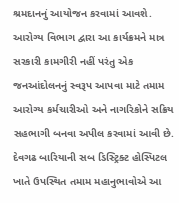શ્રમદાનનું આયોજન કરવામાં આવશે. આરોગ્ય વિભાગ દ્વારા આ કાર્યક્રમને માત્ર સરકારી કામગીરી નહીં પરંતુ એક જનઆંદોલનનું સ્વરૂપ આપવા માટે તમામ આરોગ્ય કર્મચારીઓ અને નાગરિકોને સક્રિય સહભાગી બનવા અપીલ કરવામાં આવી છે. દેવગઢ બારિયાની સબ ડિસ્ટ્રિક્ટ હોસ્પિટલ ખાતે ઉપસ્થિત તમામ મહાનુભાવોએ આ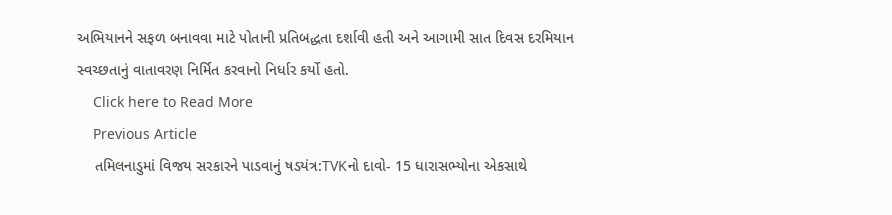અભિયાનને સફળ બનાવવા માટે પોતાની પ્રતિબદ્ધતા દર્શાવી હતી અને આગામી સાત દિવસ દરમિયાન સ્વચ્છતાનું વાતાવરણ નિર્મિત કરવાનો નિર્ધાર કર્યો હતો.
    Click here to Read More
    Previous Article
    તમિલનાડુમાં વિજય સરકારને પાડવાનું ષડયંત્ર:TVKનો દાવો- 15 ધારાસભ્યોના એકસાથે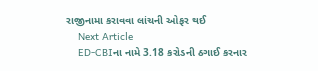રાજીનામા કરાવવા લાંચની ઓફર થઈ
    Next Article
    ED-CBIના નામે 3.18 કરોડની ઠગાઈ કરનાર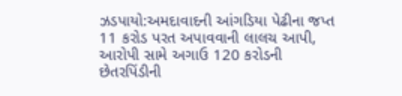ઝડપાયો:અમદાવાદની આંગડિયા પેઢીના જપ્ત 11 કરોડ પરત અપાવવાની લાલચ આપી, આરોપી સામે અગાઉ 120 કરોડની છેતરપિંડીની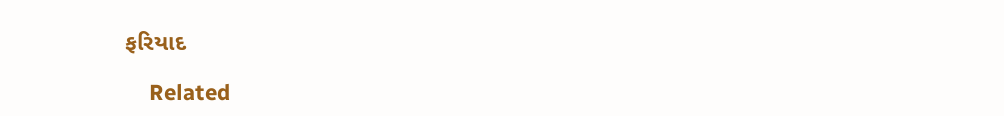ફરિયાદ

    Related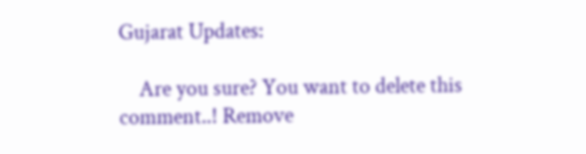Gujarat Updates:

    Are you sure? You want to delete this comment..! Remove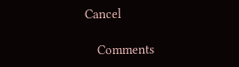Cancel

    Comments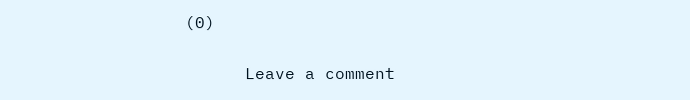(0)

      Leave a comment